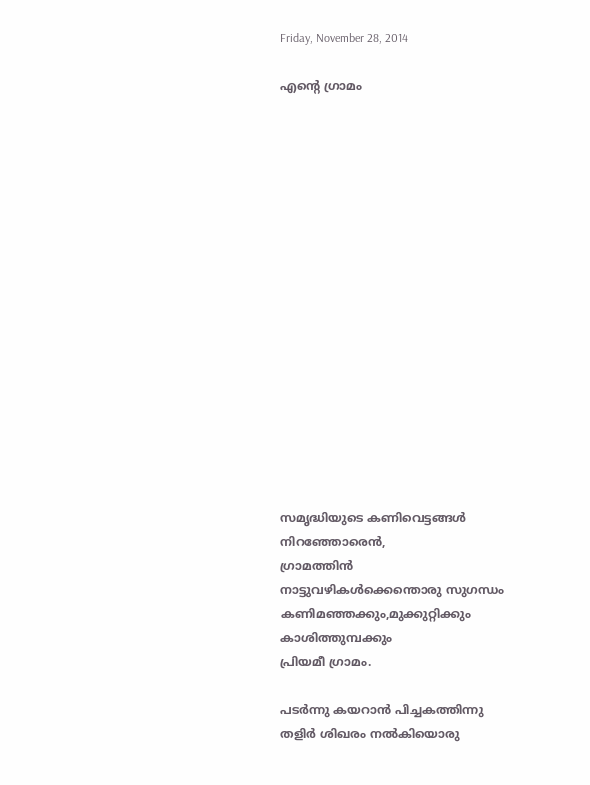Friday, November 28, 2014

എന്‍റെ ഗ്രാമം

















സമൃദ്ധിയുടെ കണിവെട്ടങ്ങള്‍ നിറഞ്ഞോരെന്‍,
ഗ്രാമത്തിന്‍ നാട്ടുവഴികള്‍ക്കെന്തൊരു സുഗന്ധം
കണിമഞ്ഞക്കും,മുക്കുറ്റിക്കും കാശിത്തുമ്പക്കും
പ്രിയമീ ഗ്രാമം.

പടര്‍ന്നു കയറാന്‍ പിച്ചകത്തിന്നു
തളിര്‍ ശിഖരം നല്‍കിയൊരു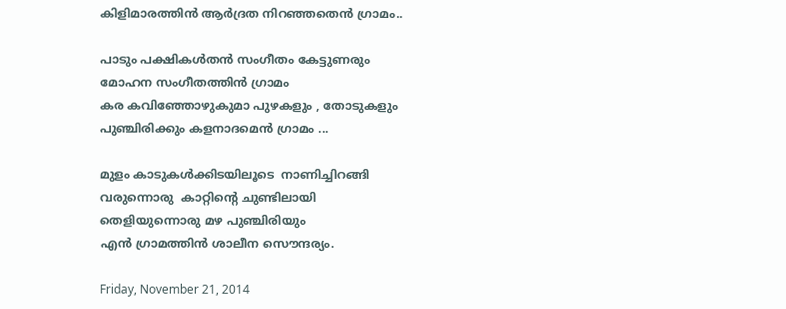കിളിമാരത്തിന്‍ ആര്‍ദ്രത നിറഞ്ഞതെന്‍ ഗ്രാമം..

പാടും പക്ഷികള്‍തന്‍ സംഗീതം കേട്ടുണരും
മോഹന സംഗീതത്തിന്‍ ഗ്രാമം
കര കവിഞ്ഞോഴുകുമാ പുഴകളും , തോടുകളും
പുഞ്ചിരിക്കും കളനാദമെന്‍ ഗ്രാമം ...

മുളം കാടുകള്‍ക്കിടയിലൂടെ  നാണിച്ചിറങ്ങി
വരുന്നൊരു  കാറ്റിന്റെ ചുണ്ടിലായി
തെളിയുന്നൊരു മഴ പുഞ്ചിരിയും
എന്‍ ഗ്രാമത്തിന്‍ ശാലീന സൌന്ദര്യം.

Friday, November 21, 2014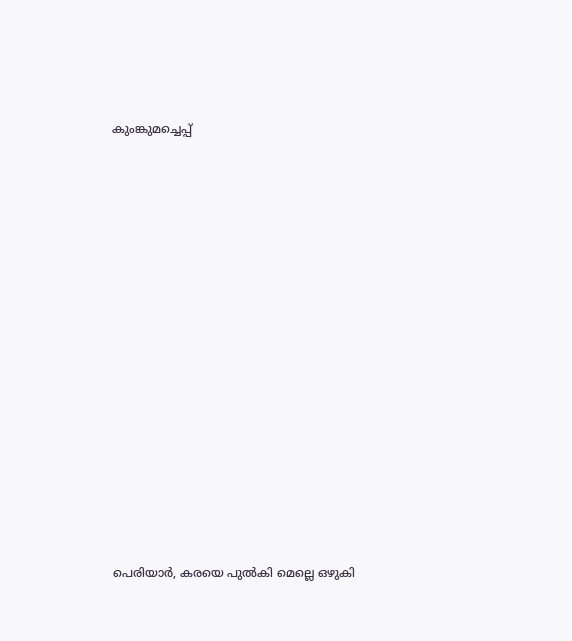കുംങ്കുമച്ചെപ്പ്















പെരിയാര്‍, കരയെ പുല്‍കി മെല്ലെ ഒഴുകി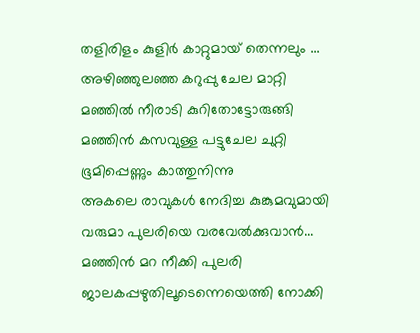തളിരിളം കുളിര്‍ കാറ്റുമായ് തെന്നലും ...
അഴിഞ്ഞുലഞ്ഞ കറുപ്പു ചേല മാറ്റി
മഞ്ഞില്‍ നീരാടി കുറിതോട്ടോരുങ്ങി
മഞ്ഞിന്‍ കസവുള്ള പട്ടുചേല ചുറ്റി
ഭൂമിപ്പെണ്ണും കാത്തുനിന്നു
അകലെ രാവുകള്‍ നേദിച്ച കുങ്കുമവുമായി
വരുമാ പുലരിയെ വരവേല്‍ക്കുവാന്‍...
മഞ്ഞിന്‍ മറ നീക്കി പുലരി
ജാലകപ്പഴുതിലൂടെന്നെയെത്തി നോക്കി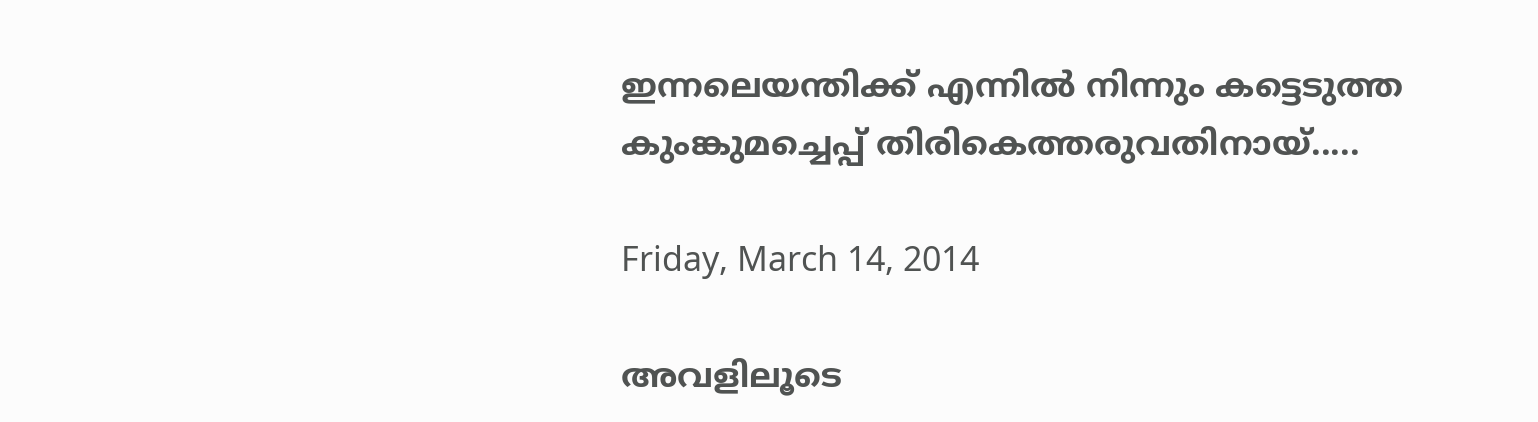ഇന്നലെയന്തിക്ക് എന്നില്‍ നിന്നും കട്ടെടുത്ത
കുംങ്കുമച്ചെപ്പ് തിരികെത്തരുവതിനായ്.....

Friday, March 14, 2014

അവളിലൂടെ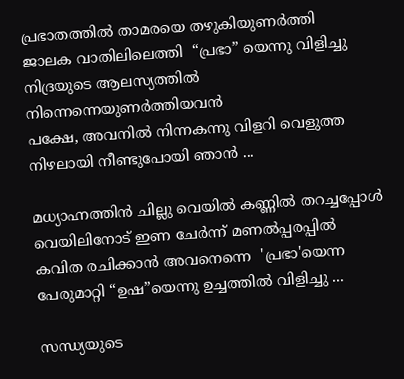പ്രഭാതത്തില്‍ താമരയെ തഴുകിയുണര്‍ത്തി
ജാലക വാതിലിലെത്തി  “പ്രഭാ” യെന്നു വിളിച്ചു
നിദ്രയുടെ ആലസ്യത്തില്‍ നിന്നെന്നെയുണര്‍ത്തിയവന്‍
പക്ഷേ, അവനില്‍ നിന്നകന്നു വിളറി വെളുത്ത
നിഴലായി നീണ്ടുപോയി ഞാന്‍ ...

മധ്യാഹ്നത്തിന്‍ ചില്ലു വെയില്‍ കണ്ണില്‍ തറച്ചപ്പോള്‍
വെയിലിനോട് ഇണ ചേര്‍ന്ന് മണല്‍പ്പരപ്പില്‍
കവിത രചിക്കാന്‍ അവനെന്നെ  'പ്രഭാ'യെന്ന
പേരുമാറ്റി “ഉഷ”യെന്നു ഉച്ചത്തില്‍ വിളിച്ചു ...

സന്ധ്യയുടെ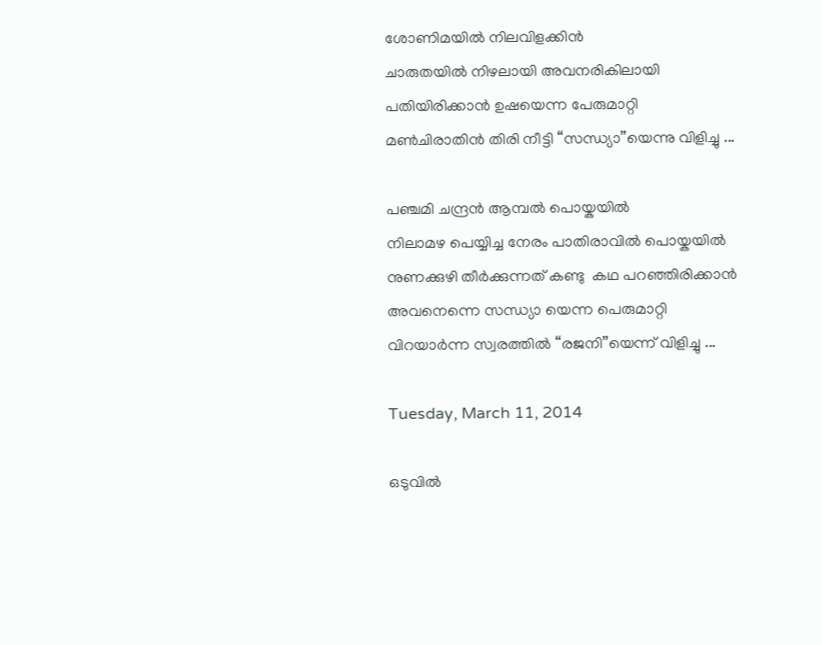ശോണിമയില്‍ നിലവിളക്കിന്‍
ചാരുതയില്‍ നിഴലായി അവനരികിലായി
പതിയിരിക്കാന്‍ ഉഷയെന്ന പേരുമാറ്റി
മണ്‍ചിരാതിന്‍ തിരി നീട്ടി “സന്ധ്യാ”യെന്നു വിളിച്ചു ...

പഞ്ചമി ചന്ദ്രന്‍ ആമ്പല്‍ പൊയ്കയില്‍
നിലാമഴ പെയ്യിച്ച നേരം പാതിരാവില്‍ പൊയ്കയില്‍
നുണക്കുഴി തീര്‍ക്കുന്നത് കണ്ടു  കഥ പറഞ്ഞിരിക്കാന്‍
അവനെന്നെ സന്ധ്യാ യെന്ന പെരുമാറ്റി
വിറയാര്‍ന്ന സ്വരത്തില്‍ “രജനി”യെന്ന് വിളിച്ചു ...

Tuesday, March 11, 2014

ഒടുവില്‍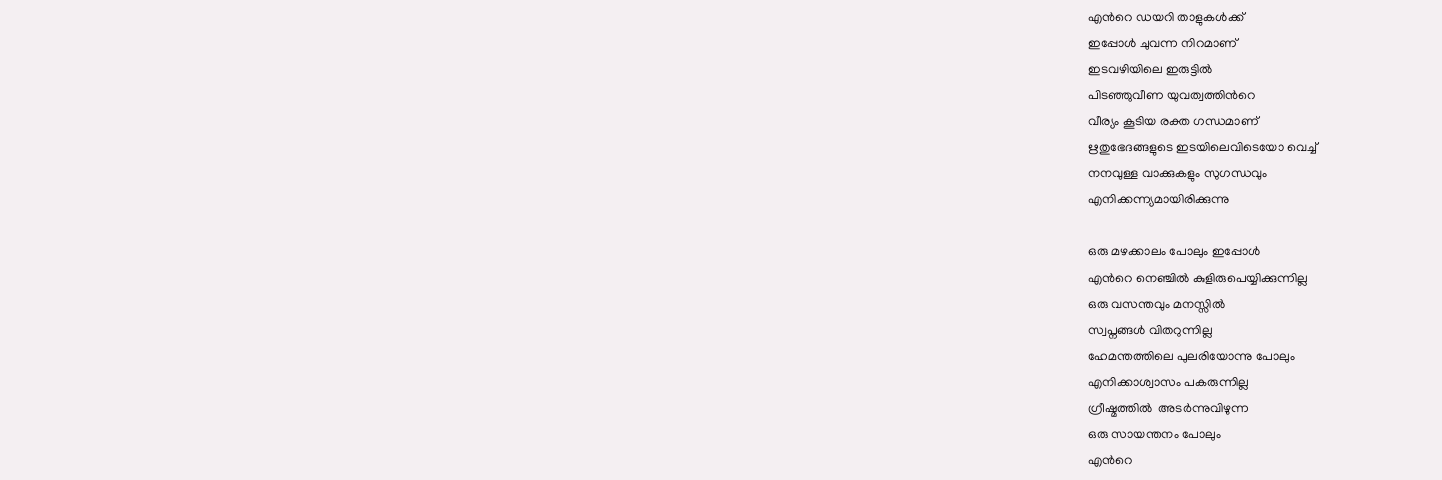എന്‍റെ ഡയറി താളുകള്‍ക്ക്
ഇപ്പോള്‍ ചുവന്ന നിറമാണ്‌
ഇടവഴിയിലെ ഇരുട്ടില്‍
പിടഞ്ഞുവീണ യുവത്വത്തിന്‍റെ
വീര്യം കൂടിയ രക്ത ഗന്ധമാണ്
ഋതുഭേദങ്ങളുടെ ഇടയിലെവിടെയോ വെച്ച്
നനവുള്ള വാക്കുകളും സുഗന്ധവും
എനിക്കന്ന്യമായിരിക്കുന്നു

ഒരു മഴക്കാലം പോലും ഇപ്പോള്‍
എന്‍റെ നെഞ്ചില്‍ കുളിരുപെയ്യിക്കുന്നില്ല
ഒരു വസന്തവും മനസ്സില്‍
സ്വപ്നങ്ങള്‍ വിതറുന്നില്ല
ഹേമന്തത്തിലെ പുലരിയോന്നു പോലും
എനിക്കാശ്വാസം പകരുന്നില്ല
ഗ്രീഷ്മത്തില്‍  അടര്‍ന്നുവിഴുന്ന
ഒരു സായന്തനം പോലും
എന്‍റെ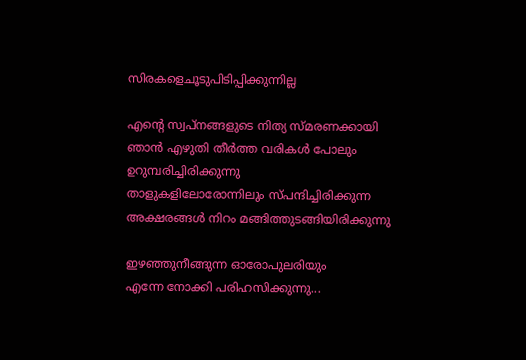സിരകളെചൂടുപിടിപ്പിക്കുന്നില്ല

എന്‍റെ സ്വപ്നങ്ങളുടെ നിത്യ സ്മരണക്കായി
ഞാന്‍ എഴുതി തീര്‍ത്ത വരികള്‍ പോലും
ഉറുമ്പരിച്ചിരിക്കുന്നു
താളുകളിലോരോന്നിലും സ്പന്ദിച്ചിരിക്കുന്ന
അക്ഷരങ്ങള്‍ നിറം മങ്ങിത്തുടങ്ങിയിരിക്കുന്നു

ഇഴഞ്ഞുനീങ്ങുന്ന ഓരോപുലരിയും
എന്നേ നോക്കി പരിഹസിക്കുന്നു...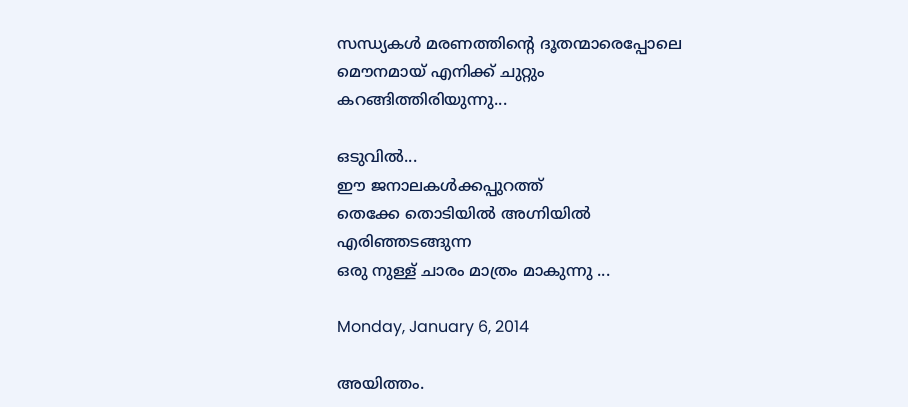സന്ധ്യകള്‍ മരണത്തിന്‍റെ ദൂതന്മാരെപ്പോലെ
മൌനമായ് എനിക്ക് ചുറ്റും കറങ്ങിത്തിരിയുന്നു...

ഒടുവില്‍...
ഈ ജനാലകള്‍ക്കപ്പുറത്ത്
തെക്കേ തൊടിയില്‍ അഗ്നിയില്‍ എരിഞ്ഞടങ്ങുന്ന
ഒരു നുള്ള് ചാരം മാത്രം മാകുന്നു ...

Monday, January 6, 2014

അയിത്തം.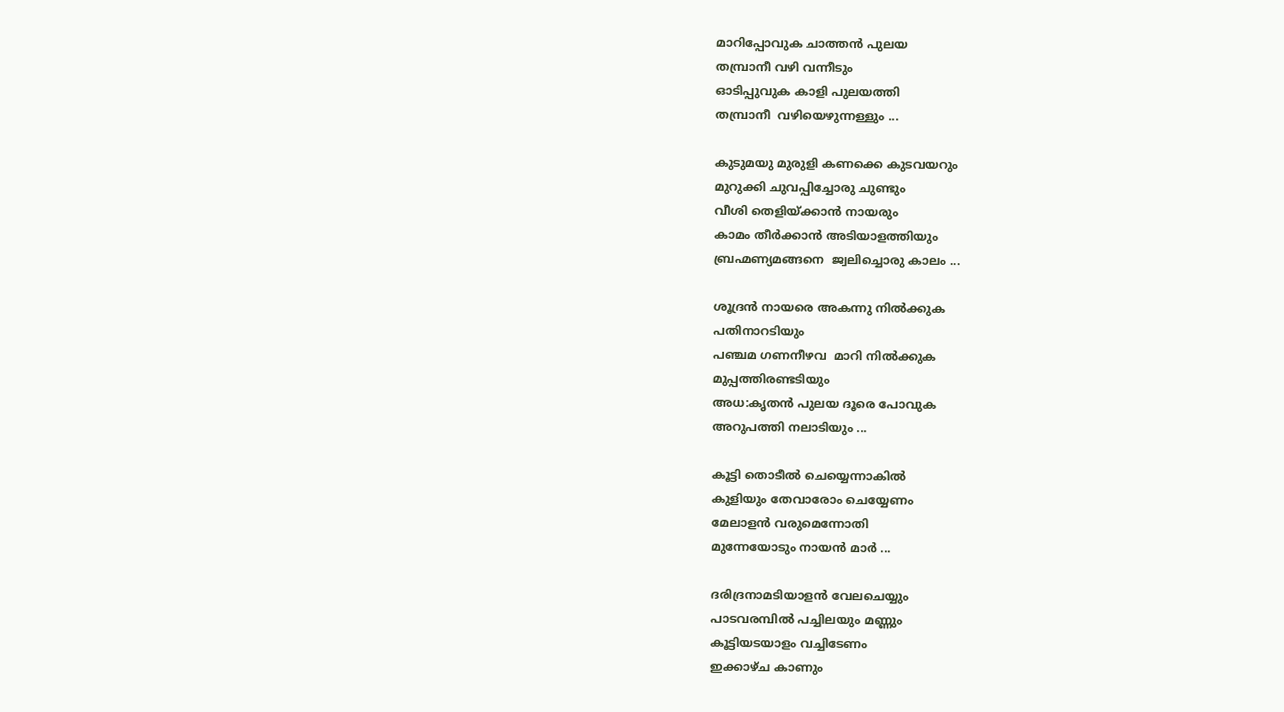മാറിപ്പോവുക ചാത്തന്‍ പുലയ
തമ്പ്രാനീ‍ വഴി വന്നീടും
ഓടിപ്പുവുക കാളി പുലയത്തി
തമ്പ്രാനീ‍  വഴിയെഴുന്നള്ളും ...

കുടുമയു മുരുളി കണക്കെ കുടവയറും
മുറുക്കി ചുവപ്പിച്ചോരു ചുണ്ടും
വീശി തെളിയ്ക്കാന്‍‍ നായരും
കാമം തീര്‍ക്കാന്‍ അടിയാളത്തിയും
ബ്രഹ്മണ്യമങ്ങനെ  ജ്വലിച്ചൊരു കാലം ...

ശൂദ്രന്‍ നായരെ അകന്നു നില്‍ക്കുക
പതിനാറടിയും
പഞ്ചമ ഗണനീഴവ  മാറി നില്‍ക്കുക
മുപ്പത്തിരണ്ടടിയും
അധ:കൃതന്‍ പുലയ ദൂരെ പോവുക
അറുപത്തി നലാടിയും ...

കൂട്ടി തൊടീല്‍ ‍ചെയ്യെന്നാകില്‍
കുളിയും തേവാരോം ചെയ്യേണം
മേലാളന്‍ വരുമെന്നോതി
മുന്നേയോടും നായ‍ന്‍ മാര്‍ ...

ദരിദ്രനാമടിയാളന്‍ വേലചെയ്യും
പാടവരമ്പില്‍ പച്ചിലയും മണ്ണും
കൂട്ടിയടയാളം വച്ചിടേണം
ഇക്കാഴ്ച കാണും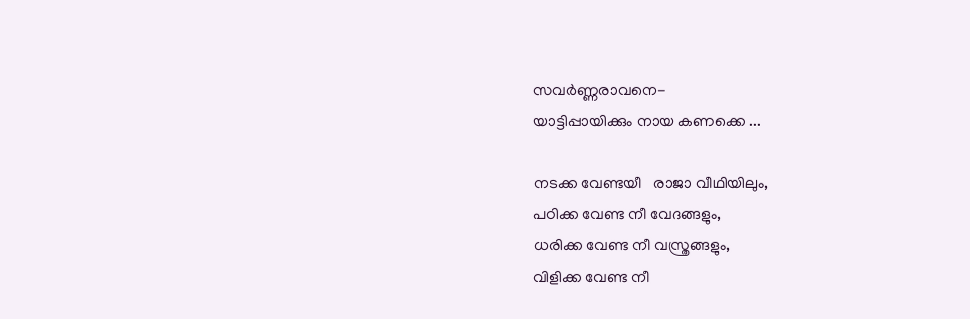സവര്‍ണ്ണരാവനെ-
യാട്ടിപ്പായിക്കും നായ കണക്കെ ...

നടക്ക വേണ്ടയീ   രാജാ വീഥിയിലും,
പഠിക്ക വേണ്ട നീ വേദങ്ങളും,
ധരിക്ക വേണ്ട നീ വസ്ത്രങ്ങളും,
വിളിക്ക വേണ്ട നീ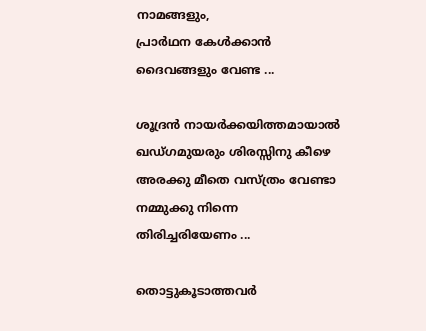നാമങ്ങളും,
പ്രാര്‍ഥന കേള്‍ക്കാന്‍ ദൈവങ്ങളും വേണ്ട ...

ശൂദ്രന്‍ നായര്‍ക്കയിത്തമായാല്‍
ഖഡ്ഗമുയരും ശിരസ്സിനു കീഴെ
അരക്കു മീതെ വസ്ത്രം വേണ്ടാ
നമ്മുക്കു നിന്നെ തിരിച്ചരിയേണം ...

തൊട്ടുകൂടാത്തവര്‍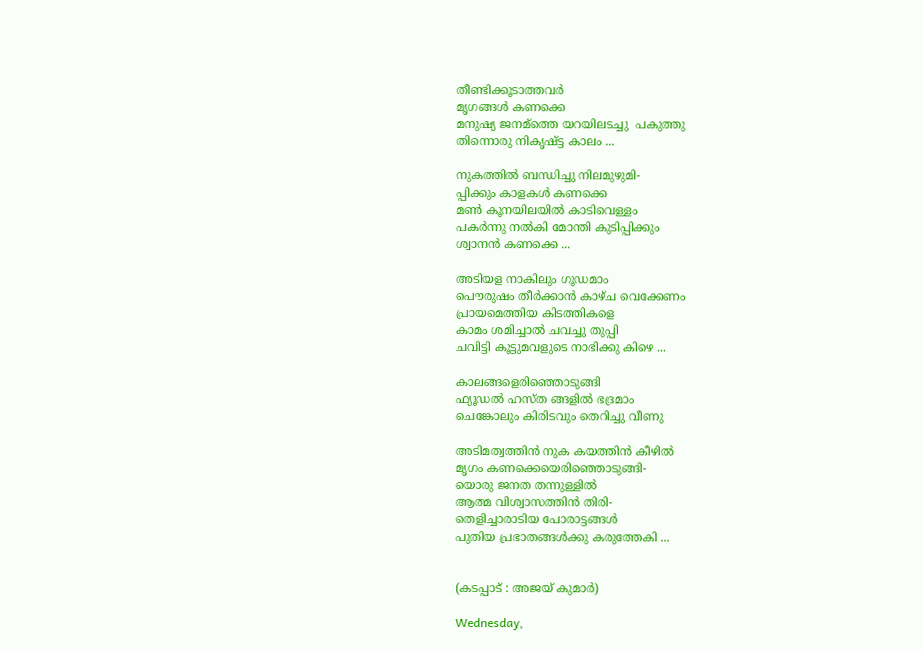തീണ്ടിക്കൂടാത്തവര്‍
മൃഗങ്ങള്‍ കണക്കെ
മനുഷ്യ ജനമ്ത്തെ യറയിലടച്ചു  പകുത്തു
തിന്നൊരു നികൃഷ്ട്ട കാലം ...

നുകത്തില്‍ ബന്ധിച്ചു നിലമുഴുമി-
പ്പിക്കും കാളകള്‍ കണക്കെ
മണ്‍ കൂനയിലയില്‍ കാടിവെള്ളം
പകര്‍ന്നു നല്‍കി മോന്തി കുടിപ്പിക്കും
ശ്വാനന്‍ കണക്കെ ...

അടിയള നാകിലും ഗൂഡമാം
പൌരുഷം തീര്‍ക്കാന്‍ കാഴ്ച വെക്കേണം
പ്രായമെത്തിയ കിടത്തികളെ
കാമം ശമിച്ചാല്‍ ചവച്ചു തുപ്പി
ചവിട്ടി കൂട്ടുമവളുടെ നാഭിക്കു കിഴെ ...

കാലങ്ങളെരിഞ്ഞൊടുങ്ങി
ഫ്യൂഡല്‍ ഹസ്ത ങ്ങളില്‍ ഭദ്രമാം
ചെങ്കോലും കിരിടവും തെറിച്ചു വീണു

അടിമത്വത്തിന്‍ നുക കയത്തിന്‍ കീഴില്‍
മൃഗം കണക്കെയെരിഞ്ഞൊടുങ്ങി-
യൊരു ജനത തന്നുള്ളില്‍
ആത്മ വിശ്വാസത്തിന്‍ തിരി-
തെളിച്ചാരാടിയ പോരാട്ടങ്ങള്‍
പുതിയ പ്രഭാതങ്ങള്‍ക്കു കരുത്തേകി ...


(കടപ്പാട് : അജയ് കുമാര്‍)

Wednesday,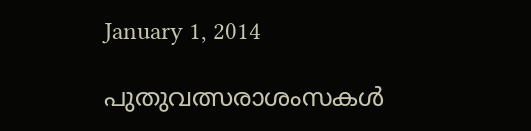January 1, 2014

പുതുവത്സരാശംസകള്‍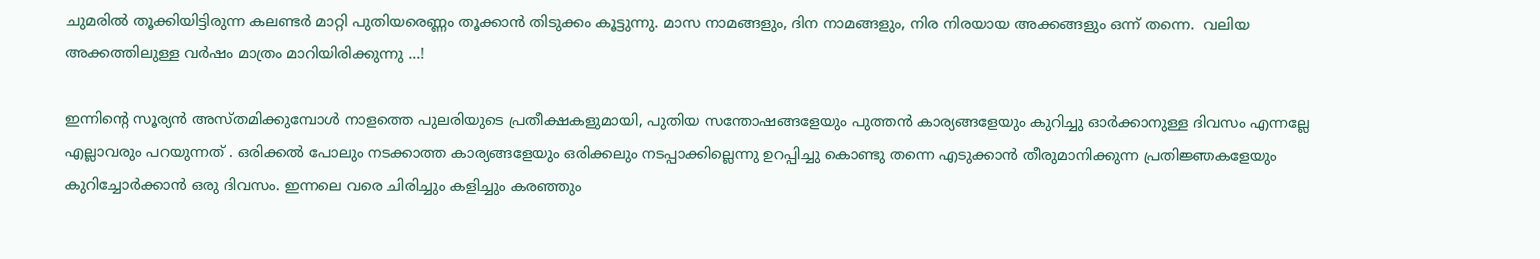ചുമരില്‍ തൂക്കിയിട്ടിരുന്ന കലണ്ടര്‍ മാറ്റി പുതിയരെണ്ണം തൂക്കാന്‍ തിടുക്കം കൂട്ടുന്നു. മാസ നാമങ്ങളും, ദിന നാമങ്ങളും, നിര നിരയായ അക്കങ്ങളും ഒന്ന് തന്നെ.  വലിയ അക്കത്തിലുള്ള വര്‍ഷം മാത്രം മാറിയിരിക്കുന്നു ...!

ഇന്നിന്‍റെ സൂര്യന്‍ അസ്തമിക്കുമ്പോള്‍ നാളത്തെ പുലരിയുടെ പ്രതീക്ഷകളുമായി, പുതിയ സന്തോഷങ്ങളേയും പുത്തന്‍ കാര്യങ്ങളേയും കുറിച്ചു ഓര്‍ക്കാനുള്ള ദിവസം എന്നല്ലേ എല്ലാവരും പറയുന്നത് . ഒരിക്കല്‍ പോലും നടക്കാത്ത കാര്യങ്ങളേയും ഒരിക്കലും നടപ്പാക്കില്ലെന്നു ഉറപ്പിച്ചു കൊണ്ടു തന്നെ എടുക്കാന്‍ തീരുമാനിക്കുന്ന പ്രതിജ്ഞകളേയും കുറിച്ചോര്‍ക്കാന്‍ ഒരു ദിവസം. ഇന്നലെ വരെ ചിരിച്ചും കളിച്ചും കരഞ്ഞും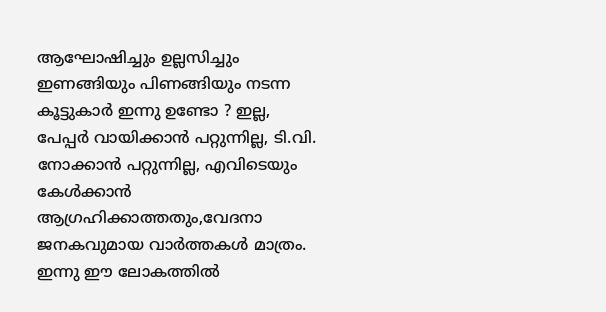ആഘോഷിച്ചും ഉല്ലസിച്ചും ഇണങ്ങിയും പിണങ്ങിയും നടന്ന കൂട്ടുകാര്‍ ഇന്നു ഉണ്ടോ ? ഇല്ല, പേപ്പര്‍ വായിക്കാന്‍ പറ്റുന്നില്ല, ടി.വി. നോക്കാന്‍ പറ്റുന്നില്ല, എവിടെയും കേള്‍ക്കാന്‍ ആഗ്രഹിക്കാത്തതും,വേദനാ ജനകവുമായ വാര്‍ത്തകള്‍ മാത്രം. ഇന്നു ഈ ലോകത്തില്‍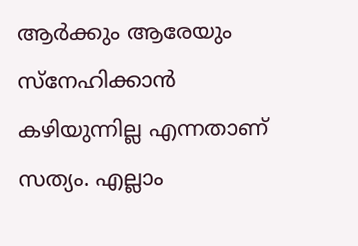ആര്‍ക്കും ആരേയും സ്നേഹിക്കാന്‍ കഴിയുന്നില്ല എന്നതാണ് സത്യം. എല്ലാം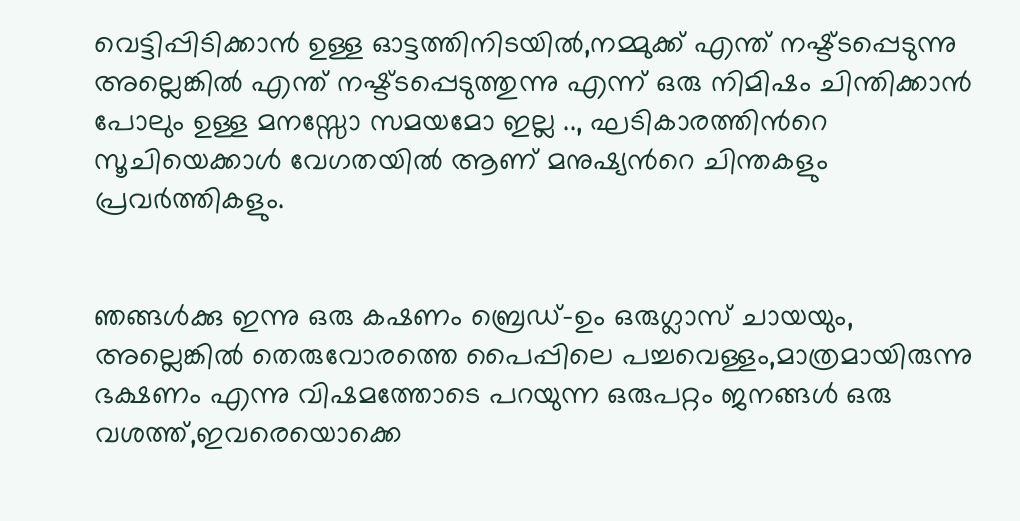വെട്ടിപ്പിടിക്കാന്‍ ഉള്ള ഓട്ടത്തിനിടയില്‍,നമ്മുക്ക് എന്ത് നഷ്ട്ടപ്പെടുന്നു അല്ലെങ്കില്‍ എന്ത് നഷ്ട്ടപ്പെടുത്തുന്നു എന്ന് ഒരു നിമിഷം ചിന്തിക്കാന്‍ പോലും ഉള്ള മനസ്സോ സമയമോ ഇല്ല .., ഘടികാരത്തിന്‍റെ സൂചിയെക്കാള്‍ വേഗതയില്‍ ആണ് മനുഷ്യന്‍റെ ചിന്തകളും പ്രവര്‍ത്തികളും.


ഞങ്ങള്‍ക്കു ഇന്നു ഒരു കഷണം ബ്രെഡ്‌-ഉം ഒരുഗ്ലാസ്‌ ചായയും, അല്ലെങ്കില്‍ തെരുവോരത്തെ പൈപ്പിലെ പച്ചവെള്ളം,മാത്രമായിരുന്നു ഭക്ഷണം എന്നു വിഷമത്തോടെ പറയുന്ന ഒരുപറ്റം ജനങ്ങള്‍ ഒരു വശത്ത്,ഇവരെയൊക്കെ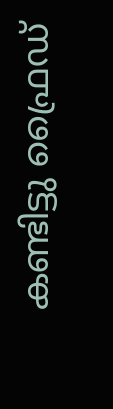കണ്ടിട്ടു ഫ്രൈഡ്‌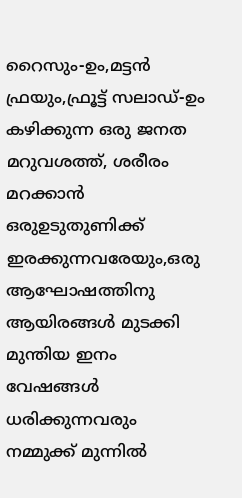റൈസും-ഉം,മട്ടന്‍ ഫ്രയും,ഫ്രൂട്ട്‌ സലാഡ്‌-ഉം കഴിക്കുന്ന ഒരു ജനത മറുവശത്ത്, ശരീരം മറക്കാന്‍ ഒരുഉടുതുണിക്ക്‌ ഇരക്കുന്നവരേയും,ഒരു ആഘോഷത്തിനു ആയിരങ്ങള്‍ മുടക്കി മുന്തിയ ഇനം വേഷങ്ങള്‍ ധരിക്കുന്നവരും നമ്മുക്ക് മുന്നില്‍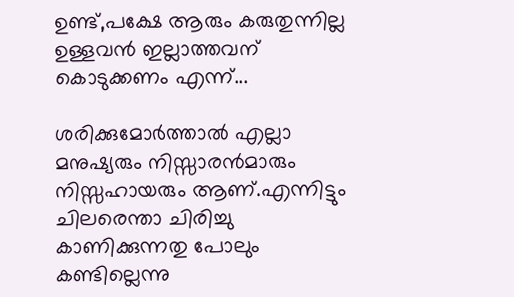ഉണ്ട്,പക്ഷേ ആരും കരുതുന്നില്ല ഉള്ളവന്‍ ഇല്ലാത്തവന് കൊടുക്കണം എന്ന്...

ശരിക്കുമോര്‍ത്താല്‍ എല്ലാ മനുഷ്യരും നിസ്സാരന്‍മാരും നിസ്സഹായരും ആണ്.എന്നിട്ടും ചിലരെന്താ ചിരിച്ചു കാണിക്കുന്നതു പോലും കണ്ടില്ലെന്നു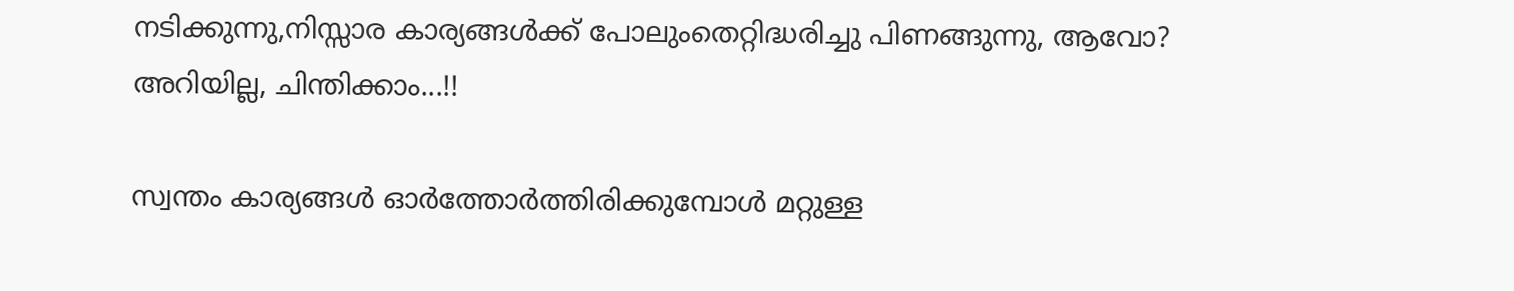നടിക്കുന്നു,നിസ്സാര കാര്യങ്ങള്‍ക്ക്‌ പോലുംതെറ്റിദ്ധരിച്ചു പിണങ്ങുന്നു, ആവോ? അറിയില്ല, ചിന്തിക്കാം...!!

സ്വന്തം കാര്യങ്ങള്‍ ഓര്‍ത്തോര്‍ത്തിരിക്കുമ്പോള്‍ മറ്റുള്ള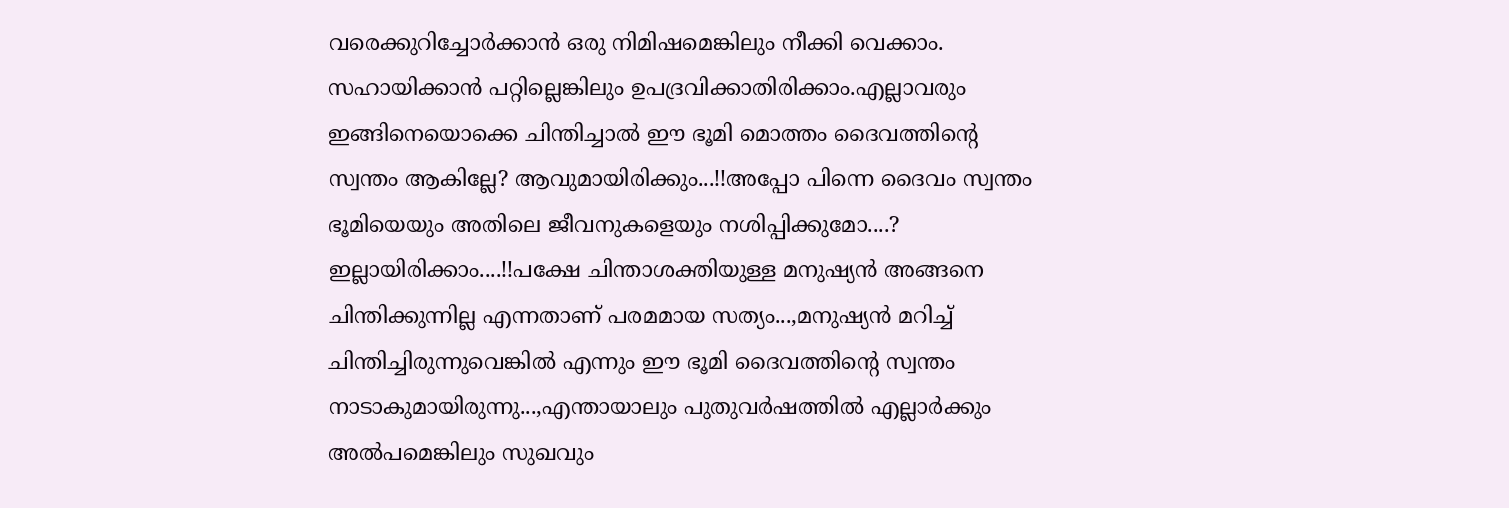വരെക്കുറിച്ചോര്‍ക്കാന്‍ ഒരു നിമിഷമെങ്കിലും നീക്കി വെക്കാം. സഹായിക്കാന്‍ പറ്റില്ലെങ്കിലും ഉപദ്രവിക്കാതിരിക്കാം.എല്ലാവരും ഇങ്ങിനെയൊക്കെ ചിന്തിച്ചാല്‍ ഈ ഭൂമി മൊത്തം ദൈവത്തിന്‍റെ സ്വന്തം ആകില്ലേ? ആവുമായിരിക്കും...!!അപ്പോ പിന്നെ ദൈവം സ്വന്തം ഭൂമിയെയും അതിലെ ജീവനുകളെയും നശിപ്പിക്കുമോ....? ഇല്ലായിരിക്കാം....!!പക്ഷേ ചിന്താശക്തിയുള്ള മനുഷ്യന്‍ അങ്ങനെ ചിന്തിക്കുന്നില്ല എന്നതാണ് പരമമായ സത്യം...,മനുഷ്യന്‍ മറിച്ച് ചിന്തിച്ചിരുന്നുവെങ്കില്‍ എന്നും ഈ ഭൂമി ദൈവത്തിന്‍റെ സ്വന്തം നാടാകുമായിരുന്നു...,എന്തായാലും പുതുവര്‍ഷത്തില്‍ എല്ലാര്‍ക്കും അല്‍പമെങ്കിലും സുഖവും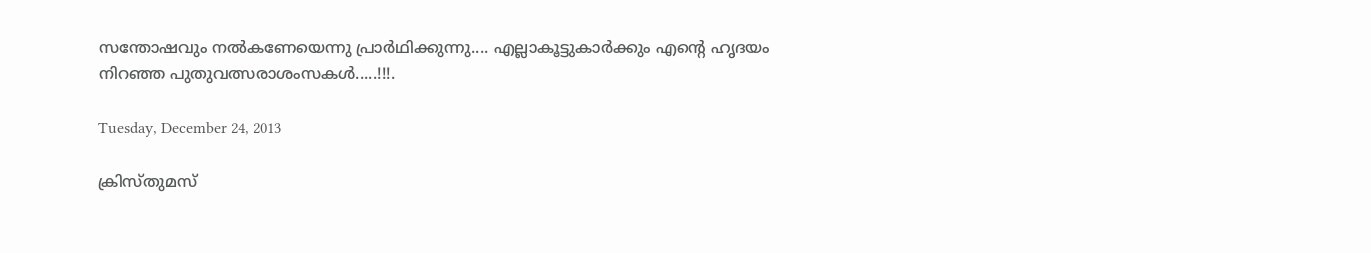സന്തോഷവും നല്‍കണേയെന്നു പ്രാര്‍ഥിക്കുന്നു.... എല്ലാകൂട്ടുകാര്‍ക്കും എന്‍റെ ഹൃദയം നിറഞ്ഞ പുതുവത്സരാശംസകള്‍.....!!!.

Tuesday, December 24, 2013

ക്രിസ്തുമസ്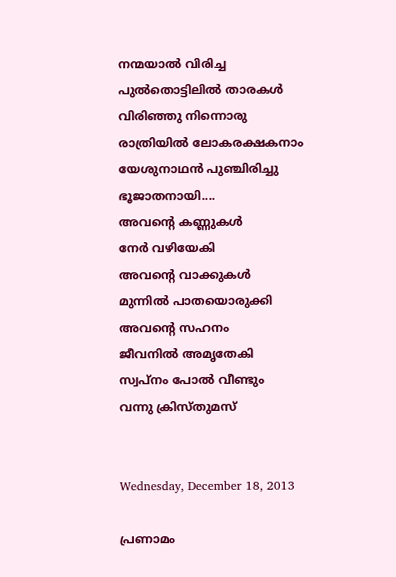നന്മയാല്‍ വിരിച്ച
പുല്‍തൊട്ടിലില്‍ താരകള്‍
വിരിഞ്ഞു നിന്നൊരു
രാത്രിയില്‍ ലോകരക്ഷകനാം
യേശുനാഥന്‍ പുഞ്ചിരിച്ചു
ഭൂജാതനായി....
അവന്‍റെ കണ്ണുകള്‍
നേര്‍ വഴിയേകി
അവന്‍റെ വാക്കുകള്‍
മുന്നില്‍ പാതയൊരുക്കി
അവന്‍റെ സഹനം
ജീവനില്‍ അമൃതേകി
സ്വപ്നം പോല്‍ വീണ്ടും
വന്നു ക്രിസ്തുമസ്


Wednesday, December 18, 2013

പ്രണാമം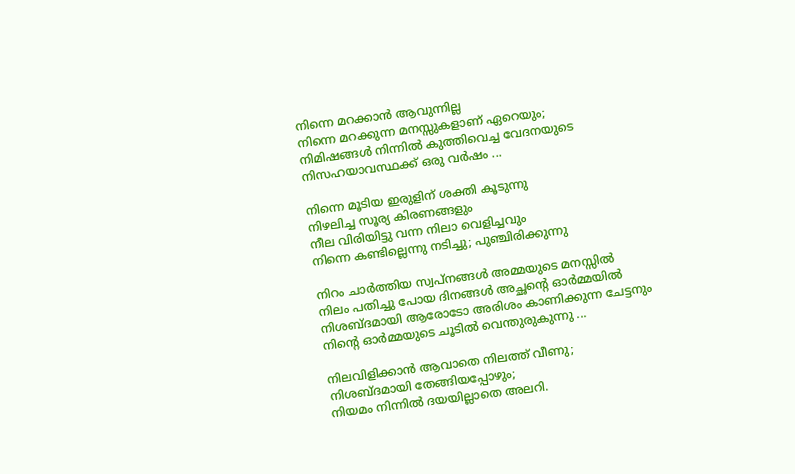നിന്നെ മറക്കാന്‍ ആവുന്നില്ല
നിന്നെ മറക്കുന്ന മനസ്സുകളാണ് ഏറെയും;
നിമിഷങ്ങള്‍ നിന്നില്‍ കുത്തിവെച്ച വേദനയുടെ
നിസഹയാവസ്ഥക്ക് ഒരു വര്‍ഷം ...

നിന്നെ മൂടിയ ഇരുളിന് ശക്തി കൂടുന്നു
നിഴലിച്ച സൂര്യ കിരണങ്ങളും
നീല വിരിയിട്ടു വന്ന നിലാ വെളിച്ചവും
നിന്നെ കണ്ടില്ലെന്നു നടിച്ചു; പുഞ്ചിരിക്കുന്നു

നിറം ചാര്‍ത്തിയ സ്വപ്‌നങ്ങള്‍ അമ്മയുടെ മനസ്സില്‍
നിലം പതിച്ചു പോയ ദിനങ്ങള്‍ അച്ഛന്റെ ഓര്‍മ്മയില്‍
നിശബ്ദമായി ആരോടോ അരിശം കാണിക്കുന്ന ചേട്ടനും
നിന്റെ ഓര്‍മ്മയുടെ ചൂടില്‍ വെന്തുരുകുന്നു ...

നിലവിളിക്കാന്‍ ആവാതെ നിലത്ത് വീണു;
നിശബ്ദമായി തേങ്ങിയപ്പോഴും;
നിയമം നിന്നില്‍ ദയയില്ലാതെ അലറി.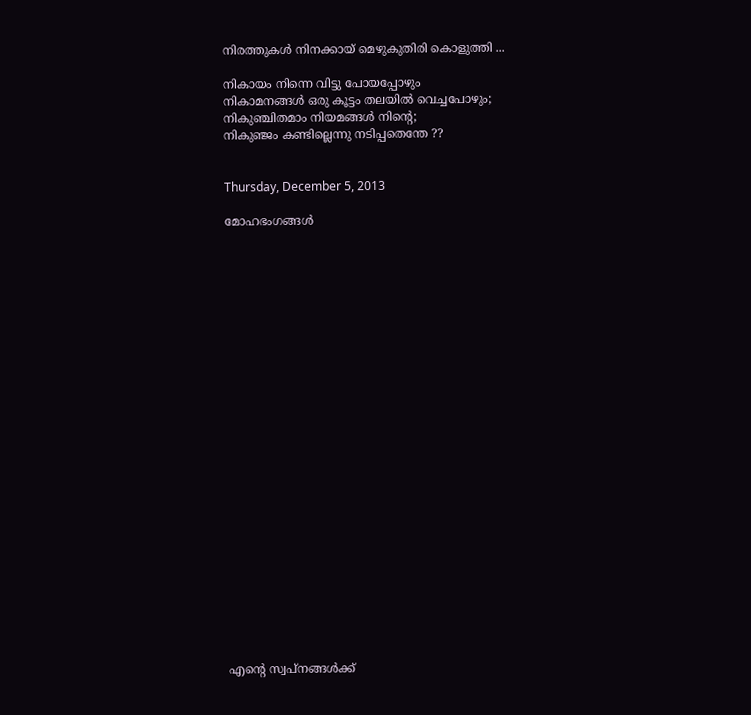നിരത്തുകള്‍ നിനക്കായ്‌ മെഴുകുതിരി കൊളുത്തി ...

നികായം നിന്നെ വിട്ടു പോയപ്പോഴും
നികാമനങ്ങള്‍ ഒരു കൂട്ടം തലയില്‍ വെച്ചപോഴും;
നികുഞ്ചിതമാം നിയമങ്ങള്‍ നിന്‍റെ;
നികുഞ്ജം കണ്ടില്ലെന്നു നടിപ്പതെന്തേ ??


Thursday, December 5, 2013

മോഹഭംഗങ്ങള്‍

























എന്‍റെ സ്വപ്നങ്ങള്‍ക്ക്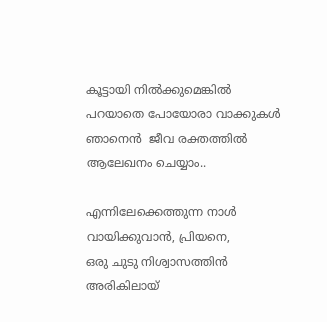കൂട്ടായി നില്‍ക്കുമെങ്കില്‍
പറയാതെ പോയോരാ വാക്കുകള്‍
ഞാനെന്‍  ജീവ രക്തത്തില്‍
ആലേഖനം ചെയ്യാം..

എന്നിലേക്കെത്തുന്ന നാള്‍
വായിക്കുവാന്‍, പ്രിയനെ,
ഒരു ചുടു നിശ്വാസത്തിന്‍
അരികിലായ്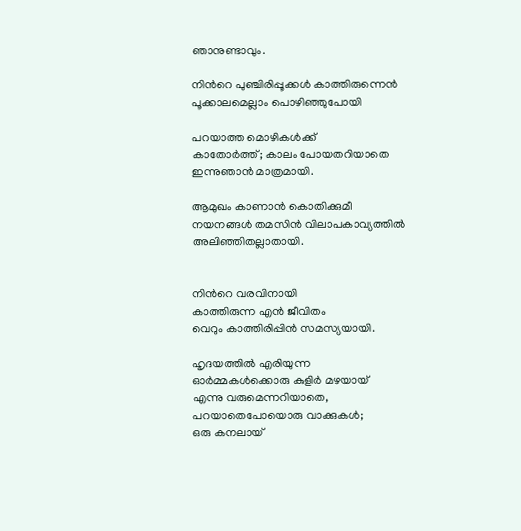ഞാനുണ്ടാവും.

നിന്‍റെ പുഞ്ചിരിപ്പൂക്കള്‍ കാത്തിരുന്നെന്‍
പൂക്കാലമെല്ലാം പൊഴിഞ്ഞുപോയി

പറയാത്ത മൊഴികള്‍ക്ക്‌
കാതോര്‍ത്ത്‌; കാലം പോയതറിയാതെ
ഇന്നുഞാന്‍ മാത്രമായി.

ആമുഖം കാണാന്‍ കൊതിക്കുമീ
നയനങ്ങള്‍ തമസിന്‍ വിലാപകാവ്യത്തില്‍ അലിഞ്ഞിതല്ലാതായി.


നിന്‍റെ വരവിനായി
കാത്തിരുന്ന എന്‍ ജീവിതം
വെറും കാത്തിരിപ്പിന്‍ സമസ്യയായി.

ഹൃദയത്തില്‍ എരിയുന്ന
ഓര്‍മ്മകള്‍ക്കൊരു കുളിര്‍ ‍മഴയായ്
എന്നു വരുമെന്നറിയാതെ,
പറയാതെപോയൊരു വാക്കുകള്‍;
ഒരു കനലായ്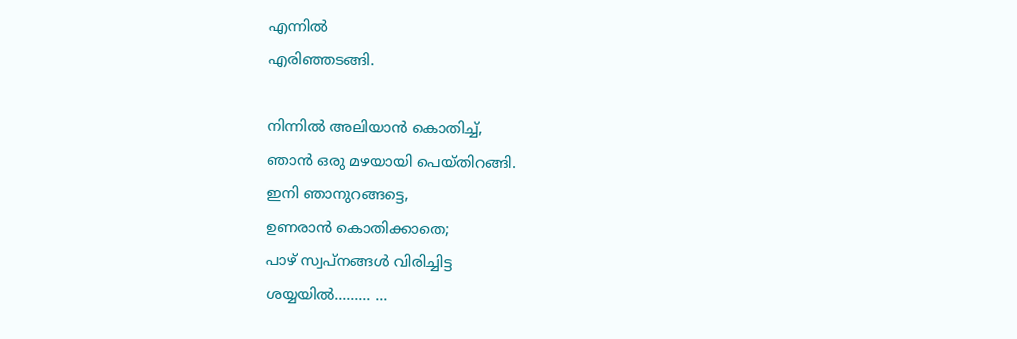എന്നില്‍
എരിഞ്ഞടങ്ങി.

നിന്നില്‍ അലിയാന്‍ കൊതിച്ച്,
ഞാന്‍ ഒരു മഴയായി പെയ്തിറങ്ങി.
ഇനി ഞാനുറങ്ങട്ടെ,
ഉണരാന്‍ കൊതിക്കാതെ;
പാഴ് സ്വപ്നങ്ങള്‍ വിരിച്ചിട്ട
ശയ്യയില്‍......... ...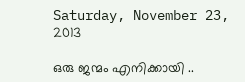Saturday, November 23, 2013

ഒരു ജന്മം എനിക്കായി ..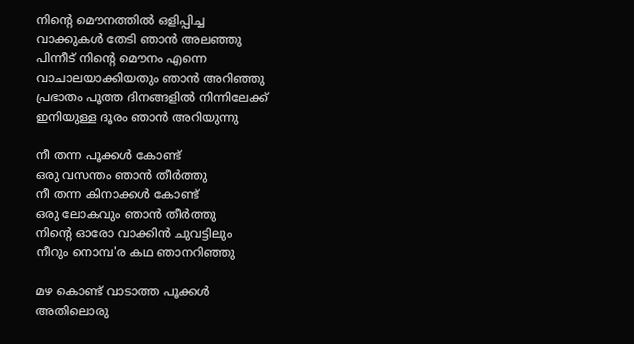നിന്‍റെ മൌനത്തില്‍‍ ഒളിപ്പിച്ച
വാക്കുകള്‍‍ തേടി ഞാന്‍‍ അലഞ്ഞു
പിന്നീട് നിന്‍റെ‍ മൌനം എന്നെ
വാചാലയാക്കിയതും ഞാന്‍‍ അറിഞ്ഞു
പ്രഭാതം പൂത്ത ദിനങ്ങളില്‍‍ നിന്നിലേക്ക്‌
ഇനിയുള്ള ദൂരം ഞാന്‍‍ അറിയുന്നു

നീ തന്ന പൂക്കള്‍‍ കോണ്ട്
ഒരു വസന്തം ഞാന്‍‍ തീര്‍‍ത്തു
നീ തന്ന കിനാക്കള്‍‍ കോണ്ട്
ഒരു ലോകവും ഞാന്‍‍ തീര്‍‍ത്തു
നിന്‍റെ‍ ഓരോ വാക്കിന്‍‍ ചുവട്ടിലും
നീറും നൊമ്പ'ര കഥ ഞാനറിഞ്ഞു

മഴ കൊണ്ട് വാടാത്ത പൂക്കള്‍‍
അതിലൊരു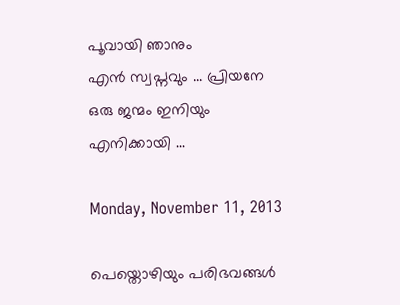പൂവായി ഞാനും
എന്‍‍ സ്വപ്നവും ... പ്രിയനേ
ഒരു ജന്മം ഇനിയും എനിക്കായി ...

Monday, November 11, 2013

പെയ്തൊഴിയും പരിഭവങ്ങള്‍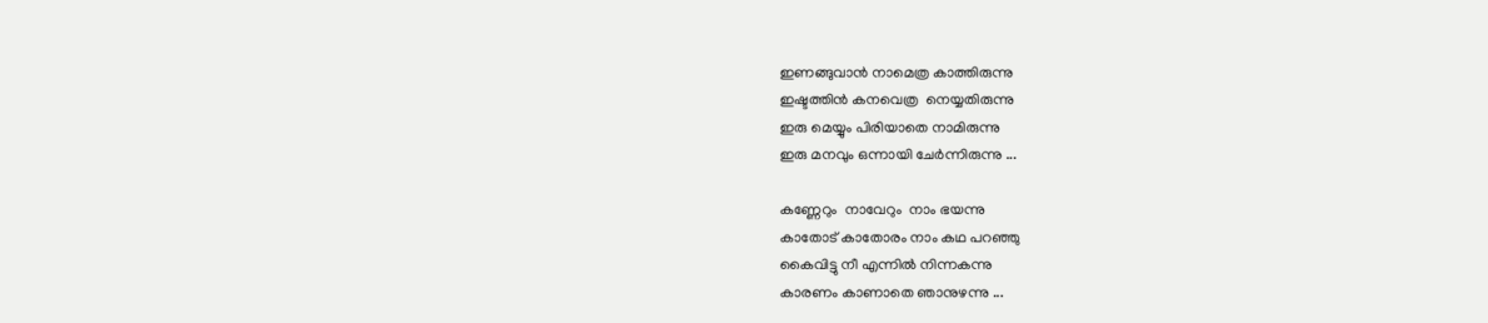ഇണങ്ങുവാന്‍ നാമെത്ര കാത്തിരുന്നു
ഇഷ്ടത്തിന്‍ കനവെത്ര  നെയ്യതിരുന്നു
ഇരു മെയ്യും പിരിയാതെ നാമിരുന്നു
ഇരു മനവും ഒന്നായി ചേര്‍ന്നിരുന്നു ...

കണ്ണേറും  നാവേറും  നാം ഭയന്നു
കാതോട് കാതോരം നാം കഥ പറഞ്ഞു
കൈവിട്ടു നീ എന്നില്‍ നിന്നകന്നു
കാരണം കാണാതെ ഞാനുഴന്നു ...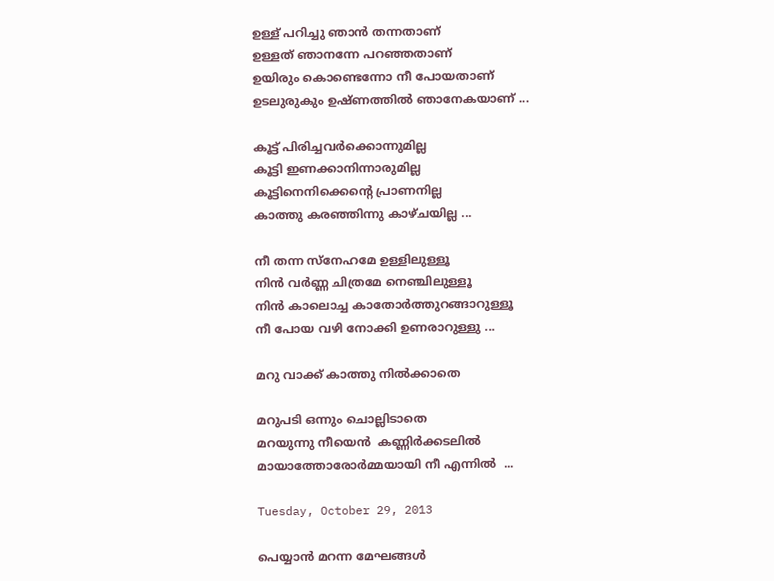ഉള്ള് പറിച്ചു ഞാന്‍ തന്നതാണ്
ഉള്ളത് ഞാനന്നേ പറഞ്ഞതാണ്
ഉയിരും കൊണ്ടെന്നോ നീ പോയതാണ്
ഉടലുരുകും ഉഷ്ണത്തില്‍ ഞാനേകയാണ് ...

കൂട്ട് പിരിച്ചവര്‍ക്കൊന്നുമില്ല
കൂട്ടി ഇണക്കാനിന്നാരുമില്ല
കൂട്ടിനെനിക്കെന്‍റെ പ്രാണനില്ല
കാത്തു കരഞ്ഞിന്നു കാഴ്ചയില്ല ...

നീ തന്ന സ്നേഹമേ ഉള്ളിലുള്ളൂ
നിന്‍ വര്‍ണ്ണ ചിത്രമേ നെഞ്ചിലുള്ളൂ
നിന്‍ കാലൊച്ച കാതോര്‍ത്തുറങ്ങാറുള്ളൂ
നീ പോയ വഴി നോക്കി ഉണരാറുള്ളു ...

മറു വാക്ക് കാത്തു നില്‍ക്കാതെ

മറുപടി ഒന്നും ചൊല്ലിടാതെ
മറയുന്നു നീയെന്‍  കണ്ണിര്‍ക്കടലില്‍
മായാത്തോരോര്‍മ്മയായി നീ എന്നില്‍  ...

Tuesday, October 29, 2013

പെയ്യാന്‍ മറന്ന മേഘങ്ങള്‍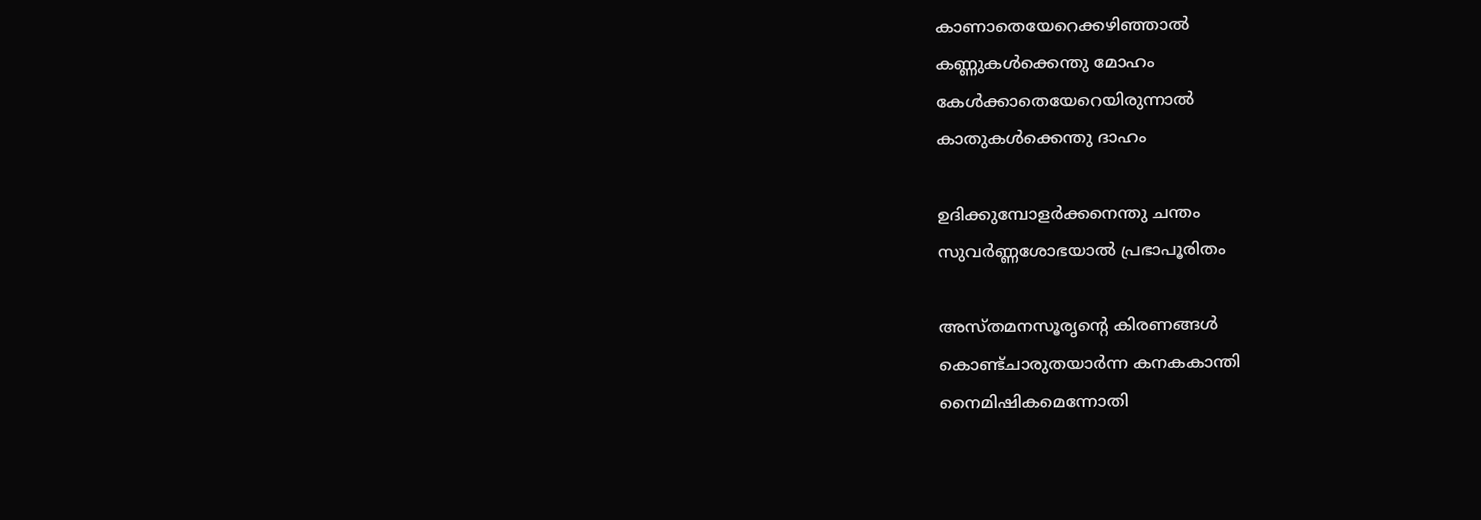കാണാതെയേറെക്കഴിഞ്ഞാല്‍
കണ്ണുകള്‍ക്കെന്തു മോഹം
കേള്‍ക്കാതെയേറെയിരുന്നാല്‍
കാതുകള്‍ക്കെന്തു ദാഹം

ഉദിക്കുമ്പോളര്‍ക്കനെന്തു ചന്തം
സുവര്‍ണ്ണശോഭയാല്‍ പ്രഭാപൂരിതം

അസ്‌തമനസൂരൃന്‍റെ കിരണങ്ങള്‍
കൊണ്ട്ചാരുതയാര്‍ന്ന കനകകാന്തി
നൈമിഷികമെന്നോതി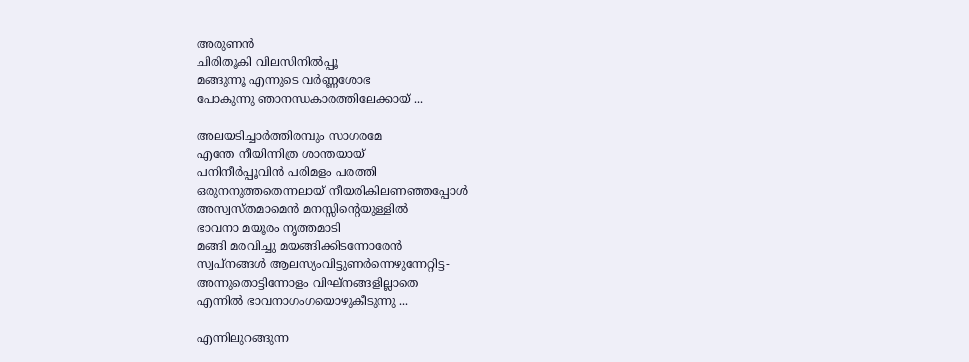അരുണന്‍
ചിരിതൂകി വിലസിനില്‍പ്പൂ
മങ്ങുന്നൂ എന്നുടെ വര്‍ണ്ണശോഭ
പോകുന്നു ഞാനന്ധകാരത്തിലേക്കായ് ...

അലയടിച്ചാര്‍ത്തിരമ്പും സാഗരമേ
എന്തേ നീയിന്നിത്ര ശാന്തയായ്‌
പനിനീര്‍പ്പൂവിന്‍ പരിമളം പരത്തി
ഒരുനനുത്തതെന്നലായ് നീയരികിലണഞ്ഞപ്പോള്‍
അസ്വസ്തമാമെന്‍ മനസ്സിന്‍റെയുള്ളില്‍
ഭാവനാ മയൂരം നൃത്തമാടി
മങ്ങി മരവിച്ചു മയങ്ങിക്കിടന്നോരേന്‍
സ്വപ്‌നങ്ങള്‍ ആലസ്യംവിട്ടുണര്‍ന്നെഴുന്നേറ്റിട്ട-
അന്നുതൊട്ടിന്നോളം വിഘ്‌നങ്ങളില്ലാതെ
എന്നില്‍ ഭാവനാഗംഗയൊഴുകീടുന്നു ...

എന്നിലുറങ്ങുന്ന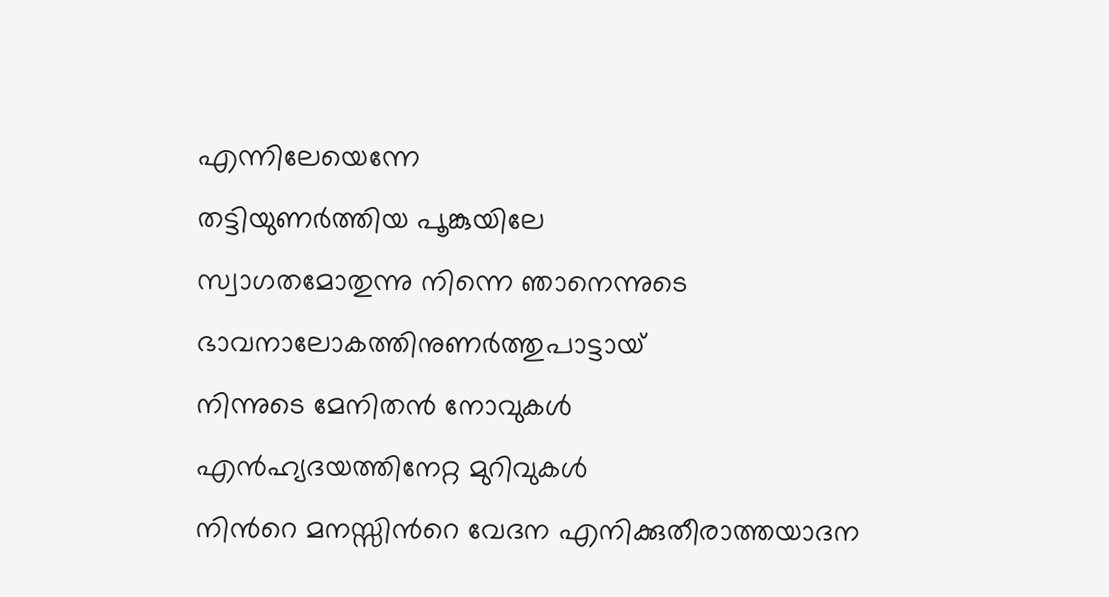എന്നിലേയെന്നേ
തട്ടിയുണര്‍ത്തിയ പൂങ്കുയിലേ
സ്വാഗതമോതുന്നു നിന്നെ ഞാനെന്നുടെ
ഭാവനാലോകത്തിനുണര്‍ത്തുപാട്ടായ്‌
നിന്നുടെ മേനിതന്‍ നോവുകള്‍
എന്‍ഹ്യദയത്തിനേറ്റ മുറിവുകള്‍
നിന്‍റെ മനസ്സിന്‍റെ വേദന എനിക്കുതീരാത്തയാദന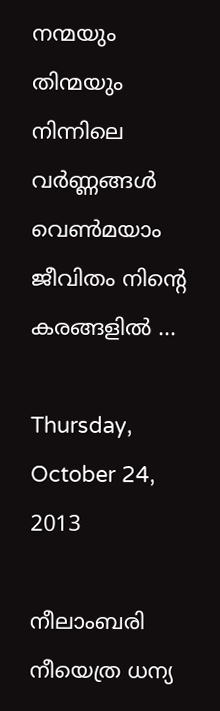നന്മയും തിന്മയും നിന്നിലെ വര്‍ണ്ണങ്ങള്‍
വെണ്‍മയാം ജീവിതം നിന്‍റെ കരങ്ങളില്‍ ...

Thursday, October 24, 2013

നീലാംബരി നീയെത്ര ധന്യ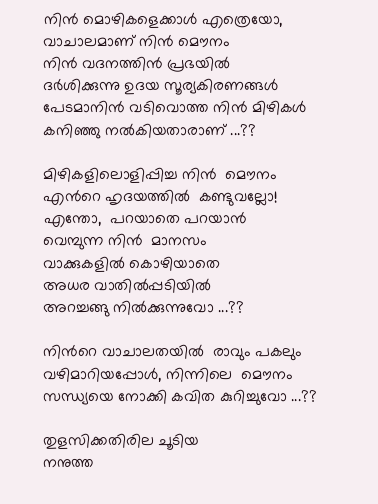നിന്‍ മൊഴികളെക്കാള്‍ എത്രെയോ,
വാചാലമാണ്‌ നിന്‍ മൌനം
നിന്‍ വദനത്തിന്‍ പ്രഭയില്‍
ദര്‍ശിക്കുന്നു ഉദയ സൂര്യകിരണങ്ങള്‍
പേടമാനിന്‍ വടിവൊത്ത നിന്‍ മിഴികള്‍
കനിഞ്ഞു നല്‍കിയതാരാണ് ...??

മിഴികളിലൊളിപ്പിച്ച നിന്‍  മൌനം
എന്‍റെ ഹൃദയത്തില്‍  കണ്ടുവല്ലോ!
എന്തോ,  പറയാതെ പറയാന്‍
വെമ്പുന്ന നിന്‍  മാനസം
വാക്കുകളില്‍ കൊഴിയാതെ
അധര വാതില്‍പ്പടിയില്‍
അറച്ചങ്ങു നില്‍ക്കുന്നുവോ ...??

നിന്‍റെ വാചാലതയില്‍  രാവും പകലും
വഴിമാറിയപ്പോള്‍, നിന്നിലെ  മൌനം
സന്ധ്യയെ നോക്കി കവിത കുറിച്ചുവോ ...??

തുളസിക്കതിരില ചൂടിയ
നനുത്ത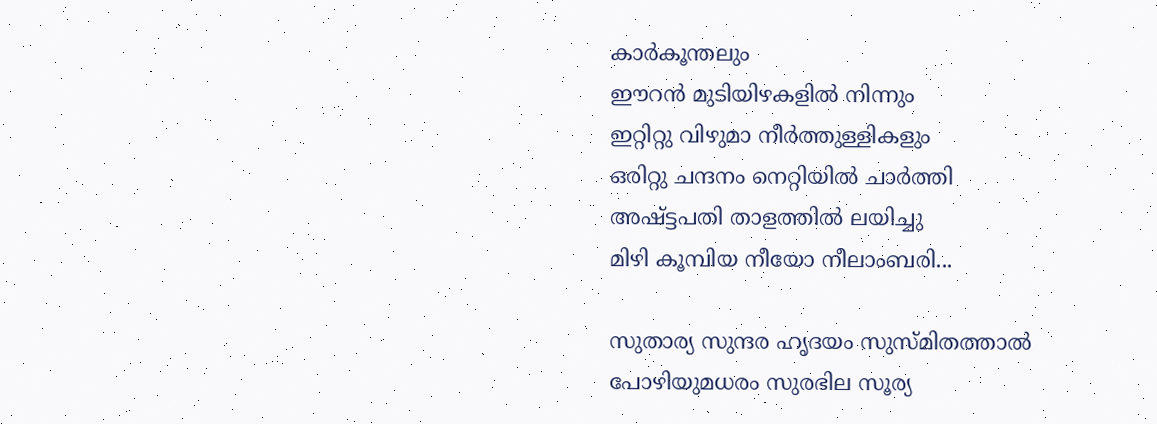കാര്‍കൂന്തലും
ഈറന്‍ മുടിയിഴകളില്‍ നിന്നും
ഇറ്റിറ്റു വിഴുമാ നീര്‍ത്തുള്ളികളും
ഒരിറ്റു ചന്ദനം നെറ്റിയില്‍ ചാര്‍ത്തി
അഷ്ട്ടപതി താളത്തില്‍ ലയിച്ചു
മിഴി കൂമ്പിയ നീയോ നീലാംബരി...

സുതാര്യ സുന്ദര ഹൃദയം സുസ്മിതത്താല്‍
പോഴിയുമധരം സുരഭില സൂര്യ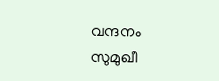വന്ദനം
സുമുഖീ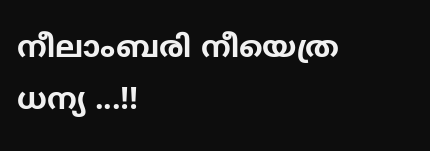നീലാംബരി നീയെത്ര ധന്യ ...!!